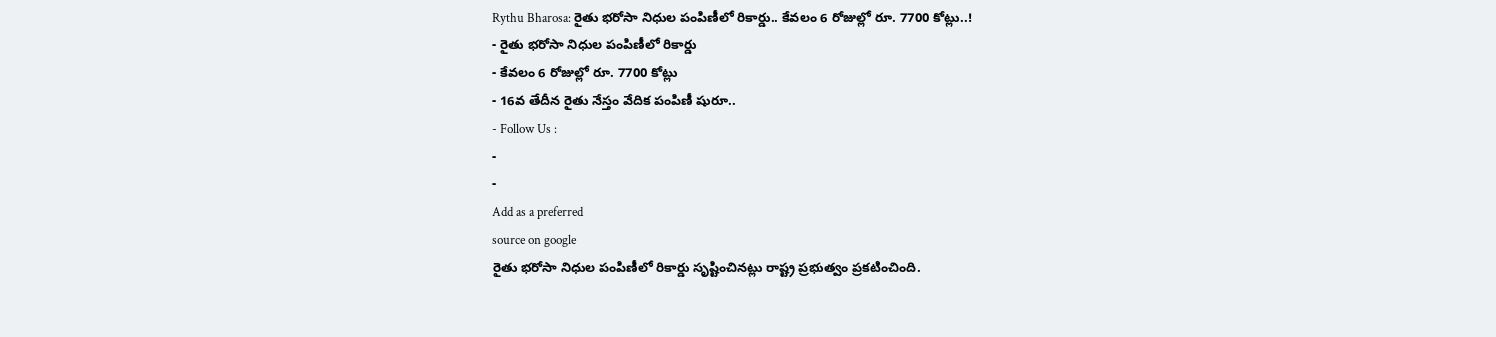Rythu Bharosa: రైతు భరోసా నిధుల పంపిణీలో రికార్డు.. కేవలం 6 రోజుల్లో రూ. 7700 కోట్లు..!
- రైతు భరోసా నిధుల పంపిణీలో రికార్డు
- కేవలం 6 రోజుల్లో రూ. 7700 కోట్లు
- 16వ తేదీన రైతు నేస్తం వేదిక పంపిణీ షురూ..
- Follow Us :
-
-
Add as a preferred
source on google
రైతు భరోసా నిధుల పంపిణీలో రికార్డు సృష్టించినట్లు రాష్ట్ర ప్రభుత్వం ప్రకటించింది.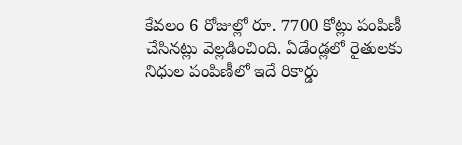కేవలం 6 రోజుల్లో రూ. 7700 కోట్లు పంపిణీ చేసినట్లు వెల్లడించింది. ఏడేండ్లలో రైతులకు నిధుల పంపిణీలో ఇదే రికార్డు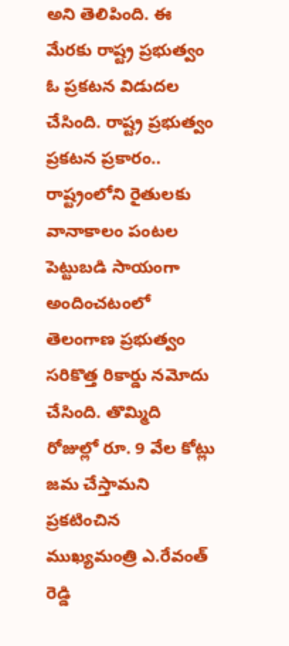అని తెలిపింది. ఈ మేరకు రాష్ట్ర ప్రభుత్వం ఓ ప్రకటన విడుదల చేసింది. రాష్ట్ర ప్రభుత్వం ప్రకటన ప్రకారం.. రాష్ట్రంలోని రైతులకు వానాకాలం పంటల పెట్టుబడి సాయంగా అందించటంలో తెలంగాణ ప్రభుత్వం సరికొత్త రికార్డు నమోదు చేసింది. తొమ్మిది రోజుల్లో రూ. 9 వేల కోట్లు జమ చేస్తామని ప్రకటించిన ముఖ్యమంత్రి ఎ.రేవంత్ రెడ్డి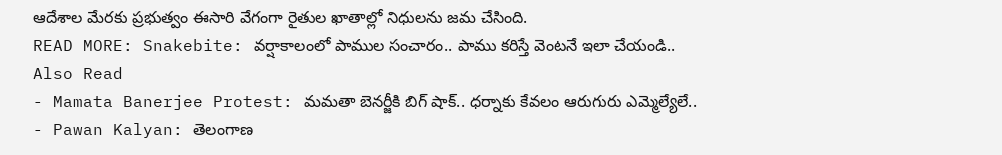ఆదేశాల మేరకు ప్రభుత్వం ఈసారి వేగంగా రైతుల ఖాతాల్లో నిధులను జమ చేసింది.
READ MORE: Snakebite: వర్షాకాలంలో పాముల సంచారం.. పాము కరిస్తే వెంటనే ఇలా చేయండి..
Also Read
- Mamata Banerjee Protest: మమతా బెనర్జీకి బిగ్ షాక్.. ధర్నాకు కేవలం ఆరుగురు ఎమ్మెల్యేలే..
- Pawan Kalyan: తెలంగాణ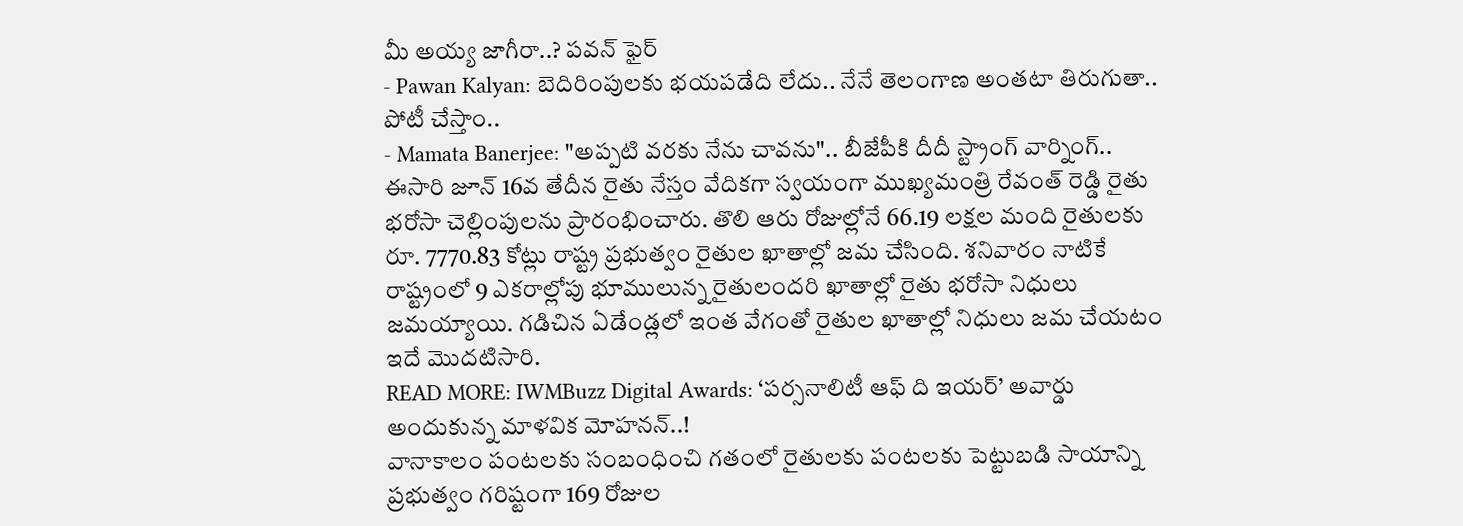మీ అయ్య జాగీరా..? పవన్ ఫైర్
- Pawan Kalyan: బెదిరింపులకు భయపడేది లేదు.. నేనే తెలంగాణ అంతటా తిరుగుతా.. పోటీ చేస్తాం..
- Mamata Banerjee: "అప్పటి వరకు నేను చావను".. బీజేపీకి దీదీ స్ట్రాంగ్ వార్నింగ్..
ఈసారి జూన్ 16వ తేదీన రైతు నేస్తం వేదికగా స్వయంగా ముఖ్యమంత్రి రేవంత్ రెడ్డి రైతు భరోసా చెల్లింపులను ప్రారంభించారు. తొలి ఆరు రోజుల్లోనే 66.19 లక్షల మంది రైతులకు రూ. 7770.83 కోట్లు రాష్ట్ర ప్రభుత్వం రైతుల ఖాతాల్లో జమ చేసింది. శనివారం నాటికే రాష్ట్రంలో 9 ఎకరాల్లోపు భూములున్న రైతులందరి ఖాతాల్లో రైతు భరోసా నిధులు జమయ్యాయి. గడిచిన ఏడేండ్లలో ఇంత వేగంతో రైతుల ఖాతాల్లో నిధులు జమ చేయటం ఇదే మొదటిసారి.
READ MORE: IWMBuzz Digital Awards: ‘పర్సనాలిటీ ఆఫ్ ది ఇయర్’ అవార్డు అందుకున్న మాళవిక మోహనన్..!
వానాకాలం పంటలకు సంబంధించి గతంలో రైతులకు పంటలకు పెట్టుబడి సాయాన్ని ప్రభుత్వం గరిష్టంగా 169 రోజుల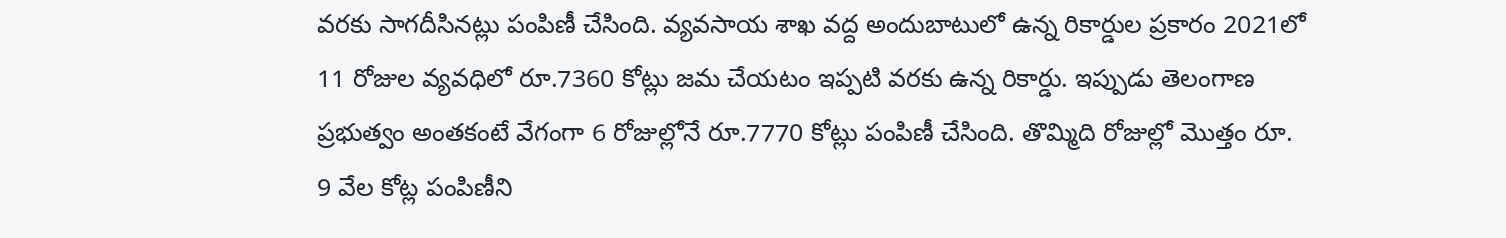వరకు సాగదీసినట్లు పంపిణీ చేసింది. వ్యవసాయ శాఖ వద్ద అందుబాటులో ఉన్న రికార్డుల ప్రకారం 2021లో 11 రోజుల వ్యవధిలో రూ.7360 కోట్లు జమ చేయటం ఇప్పటి వరకు ఉన్న రికార్డు. ఇప్పుడు తెలంగాణ ప్రభుత్వం అంతకంటే వేగంగా 6 రోజుల్లోనే రూ.7770 కోట్లు పంపిణీ చేసింది. తొమ్మిది రోజుల్లో మొత్తం రూ. 9 వేల కోట్ల పంపిణీని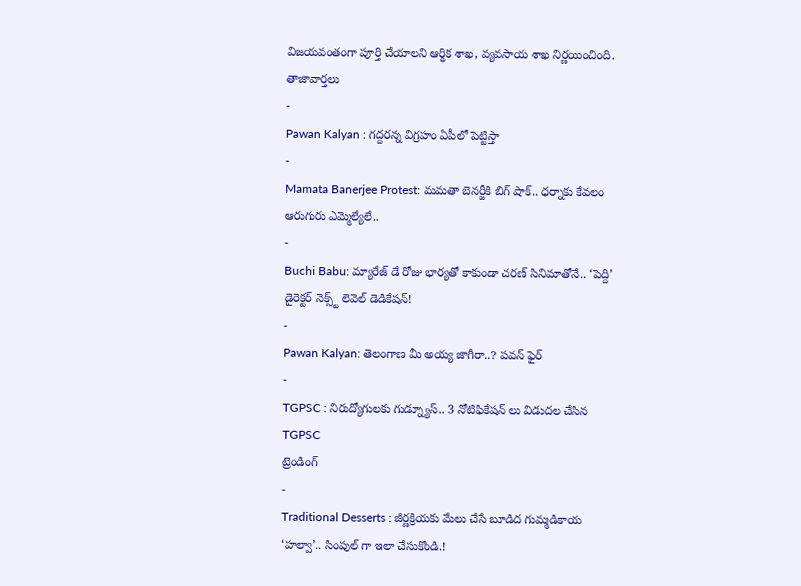విజయవంతంగా పూర్తి చేయాలని ఆర్థిక శాఖ, వ్యవసాయ శాఖ నిర్ణయించింది.
తాజావార్తలు
-
Pawan Kalyan : గద్దరన్న విగ్రహం ఏపీలో పెట్టిస్తా
-
Mamata Banerjee Protest: మమతా బెనర్జీకి బిగ్ షాక్.. ధర్నాకు కేవలం ఆరుగురు ఎమ్మెల్యేలే..
-
Buchi Babu: మ్యారేజ్ డే రోజు భార్యతో కాకుండా చరణ్ సినిమాతోనే.. ‘పెద్ది’ డైరెక్టర్ నెక్స్ట్ లెవెల్ డెడికేషన్!
-
Pawan Kalyan: తెలంగాణ మీ అయ్య జాగీరా..? పవన్ ఫైర్
-
TGPSC : నిరుద్యోగులకు గుడ్న్యూస్.. 3 నోటిఫికేషన్ లు విడుదల చేసిన TGPSC
ట్రెండింగ్
-
Traditional Desserts : జీర్ణక్రియకు మేలు చేసే బూడిద గుమ్మడికాయ ‘హల్వా’.. సింపుల్ గా ఇలా చేసుకొండి.!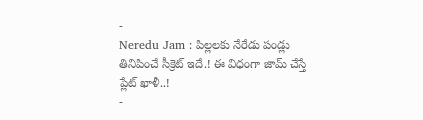-
Neredu Jam : పిల్లలకు నేరేడు పండ్లు తినిపించే సీక్రెట్ ఇదే.! ఈ విధంగా జామ్ చేస్తే ప్లేట్ ఖాళీ..!
-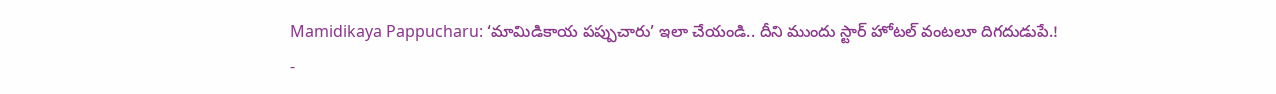Mamidikaya Pappucharu: ‘మామిడికాయ పప్పుచారు’ ఇలా చేయండి.. దీని ముందు స్టార్ హోటల్ వంటలూ దిగదుడుపే.!
-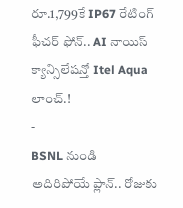రూ.1,799కే IP67 రేటింగ్ ఫీచర్ ఫోన్.. AI నాయిస్ క్యాన్సిలేషన్తో Itel Aqua లాంచ్.!
-
BSNL నుండి అదిరిపోయే ప్లాన్.. రోజుకు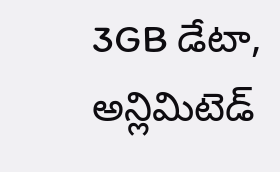3GB డేటా, అన్లిమిటెడ్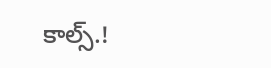కాల్స్.!